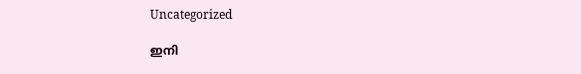Uncategorized

ഇനി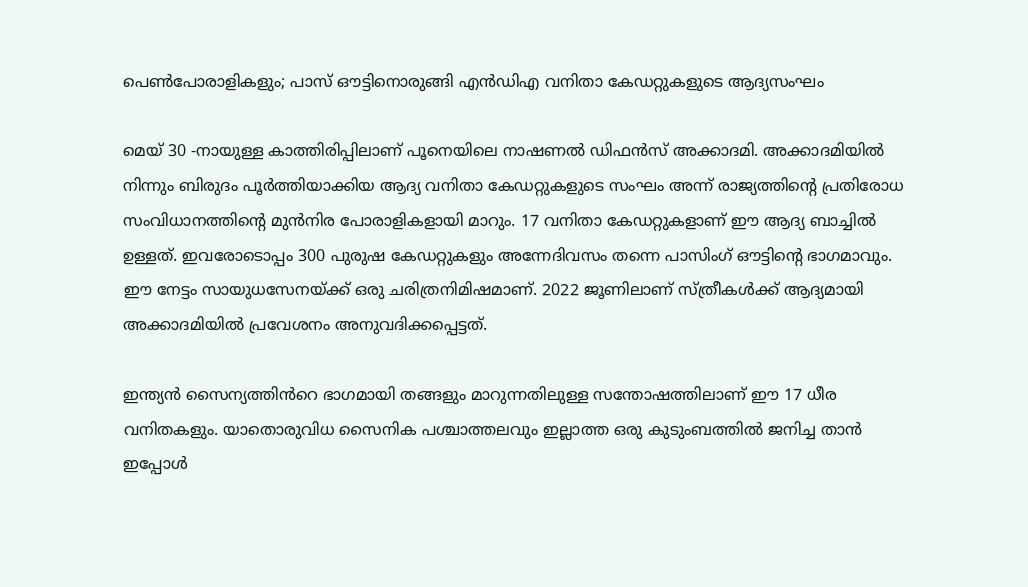പെൺപോരാളികളും; പാസ് ഔട്ടിനൊരുങ്ങി എൻഡിഎ വനിതാ കേഡറ്റുകളുടെ ആദ്യസംഘം

മെയ് 30 -നായുള്ള കാത്തിരിപ്പിലാണ് പൂനെയിലെ നാഷണൽ ഡിഫൻസ് അക്കാദമി. അക്കാദമിയിൽ നിന്നും ബിരുദം പൂർത്തിയാക്കിയ ആദ്യ വനിതാ കേഡറ്റുകളുടെ സംഘം അന്ന് രാജ്യത്തിന്റെ പ്രതിരോധ സംവിധാനത്തിന്റെ മുൻനിര പോരാളികളായി മാറും. 17 വനിതാ കേഡറ്റുകളാണ് ഈ ആദ്യ ബാച്ചിൽ ഉള്ളത്. ഇവരോടൊപ്പം 300 പുരുഷ കേഡറ്റുകളും അന്നേദിവസം തന്നെ പാസിംഗ് ഔട്ടിന്റെ ഭാഗമാവും. ഈ നേട്ടം സായുധസേനയ്ക്ക് ഒരു ചരിത്രനിമിഷമാണ്. 2022 ജൂണിലാണ് സ്ത്രീകൾക്ക് ആദ്യമായി അക്കാദമിയിൽ പ്രവേശനം അനുവദിക്കപ്പെട്ടത്.

ഇന്ത്യൻ സൈന്യത്തിൻറെ ഭാഗമായി തങ്ങളും മാറുന്നതിലുള്ള സന്തോഷത്തിലാണ് ഈ 17 ധീര വനിതകളും. യാതൊരുവിധ സൈനിക പശ്ചാത്തലവും ഇല്ലാത്ത ഒരു കുടുംബത്തിൽ ജനിച്ച താൻ ഇപ്പോൾ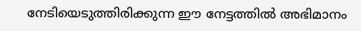നേടിയെടുത്തിരിക്കുന്ന ഈ നേട്ടത്തിൽ അഭിമാനം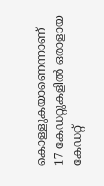കൊള്ളുകയാണെന്നാണ് 17 കേഡറ്റുകളിൽ ഒരാളായ കേഡറ്റ്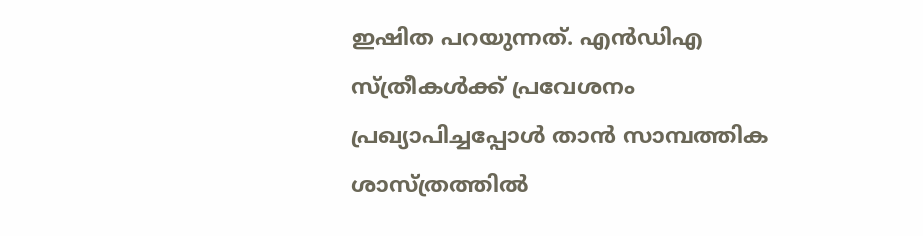ഇഷിത പറയുന്നത്. എൻ‌ഡി‌എ സ്ത്രീകൾക്ക് പ്രവേശനം പ്രഖ്യാപിച്ചപ്പോൾ താൻ സാമ്പത്തിക ശാസ്ത്രത്തിൽ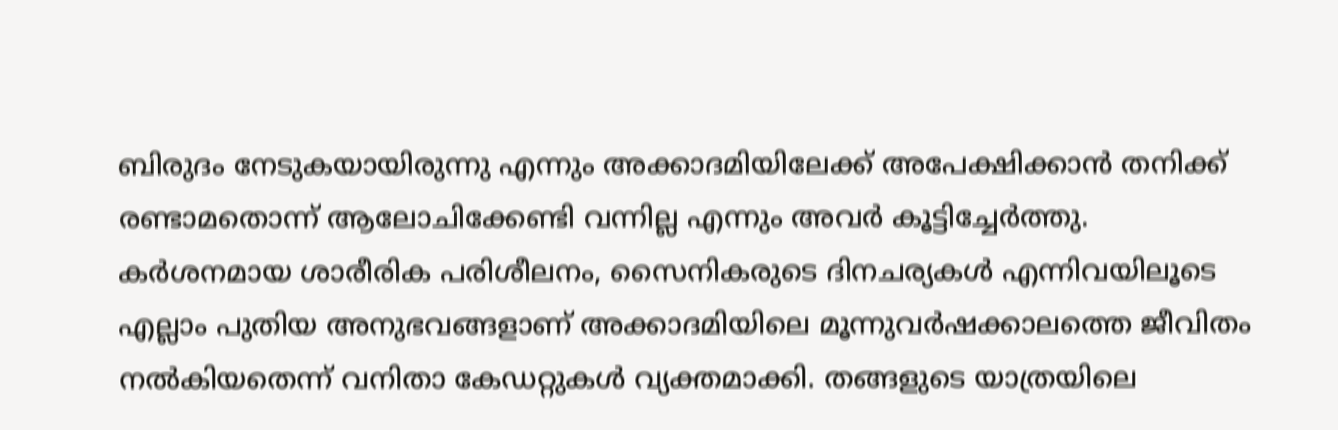ബിരുദം നേടുകയായിരുന്നു എന്നും അക്കാദമിയിലേക്ക് അപേക്ഷിക്കാൻ തനിക്ക് രണ്ടാമതൊന്ന് ആലോചിക്കേണ്ടി വന്നില്ല എന്നും അവർ കൂട്ടിച്ചേർത്തു.
കർശനമായ ശാരീരിക പരിശീലനം, സൈനികരുടെ ദിനചര്യകൾ എന്നിവയിലൂടെ എല്ലാം പുതിയ അനുഭവങ്ങളാണ് അക്കാദമിയിലെ മൂന്നുവർഷക്കാലത്തെ ജീവിതം നൽകിയതെന്ന് വനിതാ കേഡറ്റുകൾ വ്യക്തമാക്കി. തങ്ങളുടെ യാത്രയിലെ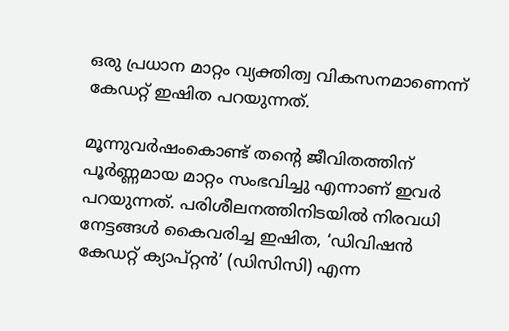ഒരു പ്രധാന മാറ്റം വ്യക്തിത്വ വികസനമാണെന്ന് കേഡറ്റ് ഇഷിത പറയുന്നത്.

മൂന്നുവർഷംകൊണ്ട് തന്റെ ജീവിതത്തിന് പൂർണ്ണമായ മാറ്റം സംഭവിച്ചു എന്നാണ് ഇവർ പറയുന്നത്. പരിശീലനത്തിനിടയിൽ നിരവധി നേട്ടങ്ങൾ കൈവരിച്ച ഇഷിത, ‘ഡിവിഷൻ കേഡറ്റ് ക്യാപ്റ്റൻ’ (ഡിസിസി) എന്ന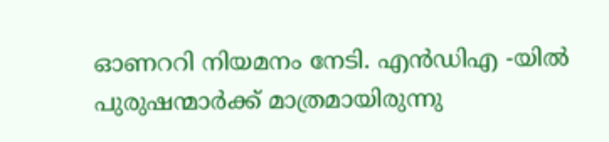ഓണററി നിയമനം നേടി. എൻ‌ഡി‌എ -യിൽ പുരുഷന്മാർക്ക് മാത്രമായിരുന്നു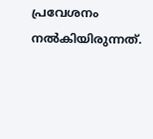പ്രവേശനം നൽകിയിരുന്നത്.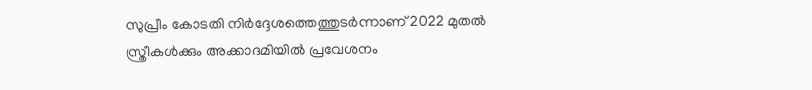സുപ്രീം കോടതി നിർദ്ദേശത്തെത്തുടർന്നാണ് 2022 മുതൽ സ്ത്രീകൾക്കും അക്കാദമിയിൽ പ്രവേശനം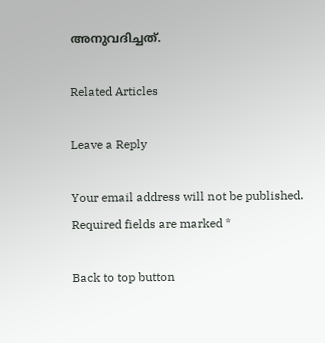അനുവദിച്ചത്.

Related Articles

Leave a Reply

Your email address will not be published. Required fields are marked *

Back to top button